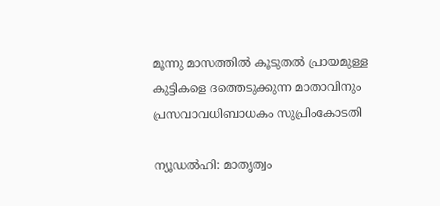മൂന്നു മാസത്തില്‍ കൂടുതല്‍ പ്രായമുള്ള കുട്ടികളെ ദത്തെടുക്കുന്ന മാതാവിനും പ്രസവാവധിബാധകം സുപ്രിംകോടതി

ന്യൂഡല്‍ഹി: മാതൃത്വം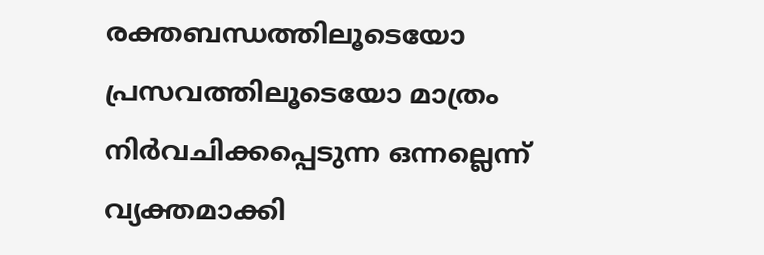രക്തബന്ധത്തിലൂടെയോ പ്രസവത്തിലൂടെയോ മാത്രം നിര്‍വചിക്കപ്പെടുന്ന ഒന്നല്ലെന്ന് വ്യക്തമാക്കി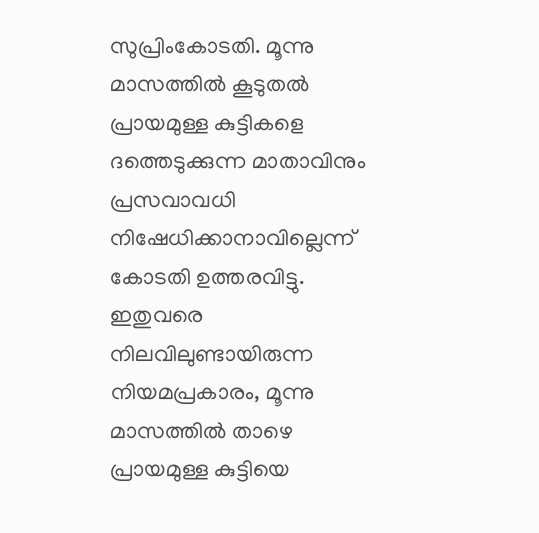സുപ്രിംകോടതി. മൂന്നു മാസത്തില്‍ കൂടുതല്‍ പ്രായമുള്ള കുട്ടികളെ ദത്തെടുക്കുന്ന മാതാവിനും പ്രസവാവധി നിഷേധിക്കാനാവില്ലെന്ന് കോടതി ഉത്തരവിട്ടു. ഇതുവരെ നിലവിലുണ്ടായിരുന്ന നിയമപ്രകാരം, മൂന്നു മാസത്തില്‍ താഴെ പ്രായമുള്ള കുട്ടിയെ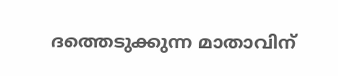ദത്തെടുക്കുന്ന മാതാവിന്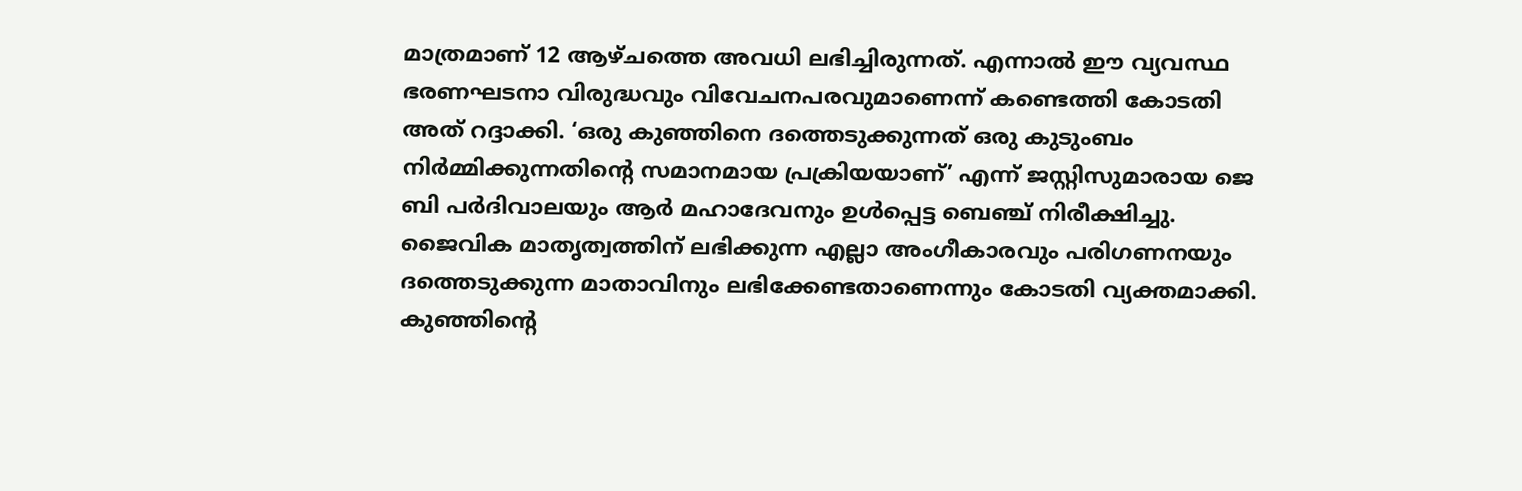മാത്രമാണ് 12 ആഴ്ചത്തെ അവധി ലഭിച്ചിരുന്നത്. എന്നാല്‍ ഈ വ്യവസ്ഥ ഭരണഘടനാ വിരുദ്ധവും വിവേചനപരവുമാണെന്ന് കണ്ടെത്തി കോടതി അത് റദ്ദാക്കി. ‘ഒരു കുഞ്ഞിനെ ദത്തെടുക്കുന്നത് ഒരു കുടുംബം നിര്‍മ്മിക്കുന്നതിന്റെ സമാനമായ പ്രക്രിയയാണ്’ എന്ന് ജസ്റ്റിസുമാരായ ജെ ബി പര്‍ദിവാലയും ആര്‍ മഹാദേവനും ഉള്‍പ്പെട്ട ബെഞ്ച് നിരീക്ഷിച്ചു. ജൈവിക മാതൃത്വത്തിന് ലഭിക്കുന്ന എല്ലാ അംഗീകാരവും പരിഗണനയും ദത്തെടുക്കുന്ന മാതാവിനും ലഭിക്കേണ്ടതാണെന്നും കോടതി വ്യക്തമാക്കി. കുഞ്ഞിന്റെ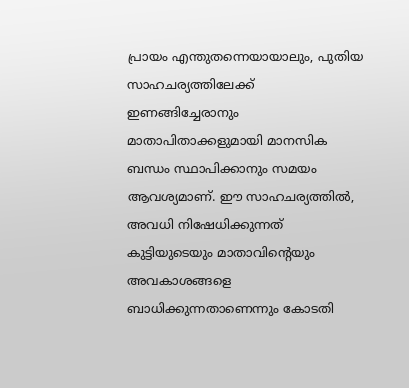പ്രായം എന്തുതന്നെയായാലും, പുതിയ സാഹചര്യത്തിലേക്ക് ഇണങ്ങിച്ചേരാനും മാതാപിതാക്കളുമായി മാനസിക ബന്ധം സ്ഥാപിക്കാനും സമയം ആവശ്യമാണ്. ഈ സാഹചര്യത്തില്‍, അവധി നിഷേധിക്കുന്നത് കുട്ടിയുടെയും മാതാവിന്റെയും അവകാശങ്ങളെ ബാധിക്കുന്നതാണെന്നും കോടതി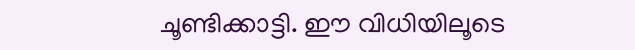ചൂണ്ടിക്കാട്ടി. ഈ വിധിയിലൂടെ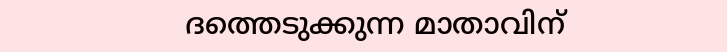ദത്തെടുക്കുന്ന മാതാവിന്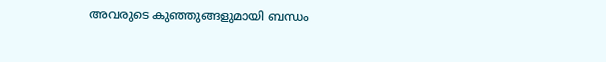അവരുടെ കുഞ്ഞുങ്ങളുമായി ബന്ധം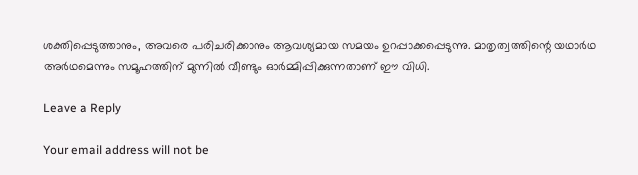ശക്തിപ്പെടുത്താനും, അവരെ പരിചരിക്കാനും ആവശ്യമായ സമയം ഉറപ്പാക്കപ്പെടുന്നു. മാതൃത്വത്തിന്റെ യഥാര്‍ഥ അര്‍ഥമെന്നും സമൂഹത്തിന് മുന്നില്‍ വീണ്ടും ഓര്‍മ്മിപ്പിക്കുന്നതാണ് ഈ വിധി.

Leave a Reply

Your email address will not be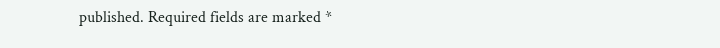published. Required fields are marked *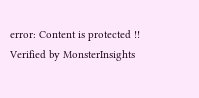error: Content is protected !!
Verified by MonsterInsights